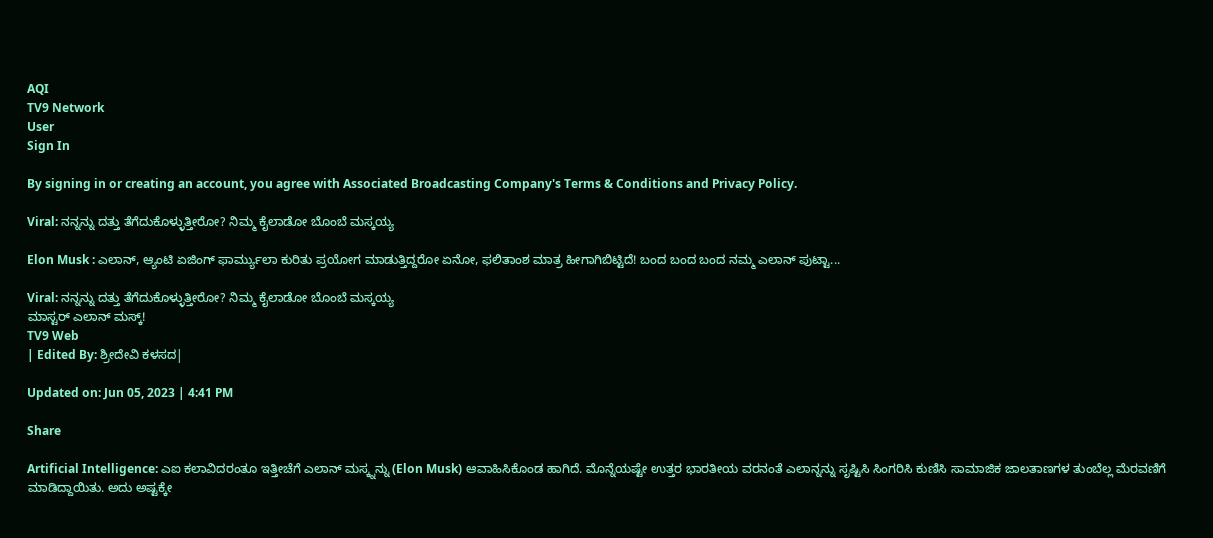AQI
TV9 Network
User
Sign In

By signing in or creating an account, you agree with Associated Broadcasting Company's Terms & Conditions and Privacy Policy.

Viral: ನನ್ನನ್ನು ದತ್ತು ತೆಗೆದುಕೊಳ್ಳುತ್ತೀರೋ? ನಿಮ್ಮ ಕೈಲಾಡೋ ಬೊಂಬೆ ಮಸ್ಕಯ್ಯ

Elon Musk : ಎಲಾನ್, ಆ್ಯಂಟಿ ಏಜಿಂಗ್ ಫಾರ್ಮ್ಯುಲಾ ಕುರಿತು ಪ್ರಯೋಗ ಮಾಡುತ್ತಿದ್ದರೋ ಏನೋ, ಫಲಿತಾಂಶ ಮಾತ್ರ ಹೀಗಾಗಿಬಿಟ್ಟಿದೆ! ಬಂದ ಬಂದ ಬಂದ ನಮ್ಮ ಎಲಾನ್ ಪುಟ್ಟಾ...

Viral: ನನ್ನನ್ನು ದತ್ತು ತೆಗೆದುಕೊಳ್ಳುತ್ತೀರೋ? ನಿಮ್ಮ ಕೈಲಾಡೋ ಬೊಂಬೆ ಮಸ್ಕಯ್ಯ
ಮಾಸ್ಟರ್ ಎಲಾನ್ ಮಸ್ಕ್!
TV9 Web
| Edited By: ಶ್ರೀದೇವಿ ಕಳಸದ|

Updated on: Jun 05, 2023 | 4:41 PM

Share

Artificial Intelligence: ಎಐ ಕಲಾವಿದರಂತೂ ಇತ್ತೀಚೆಗೆ ಎಲಾನ್ ಮಸ್ಕ್ನನ್ನು (Elon Musk) ಆವಾಹಿಸಿಕೊಂಡ ಹಾಗಿದೆ. ಮೊನ್ನೆಯಷ್ಟೇ ಉತ್ತರ ಭಾರತೀಯ ವರನಂತೆ ಎಲಾನ್ನನ್ನು ಸೃಷ್ಟಿಸಿ ಸಿಂಗರಿಸಿ ಕುಣಿಸಿ ಸಾಮಾಜಿಕ ಜಾಲತಾಣಗಳ ತುಂಬೆಲ್ಲ ಮೆರವಣಿಗೆ ಮಾಡಿದ್ದಾಯಿತು. ಅದು ಅಷ್ಟಕ್ಕೇ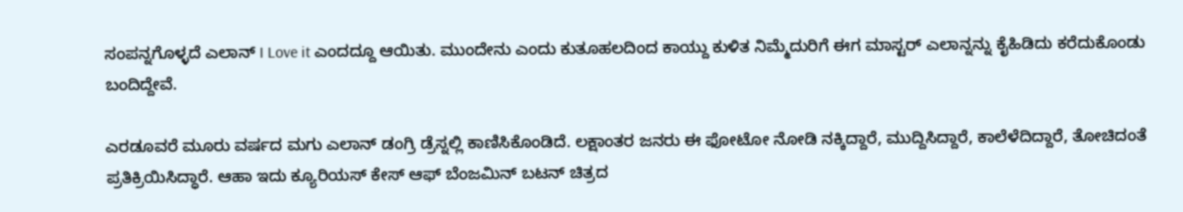ಸಂಪನ್ನಗೊಳ್ಳದೆ ಎಲಾನ್ I Love it ಎಂದದ್ದೂ ಆಯಿತು. ಮುಂದೇನು ಎಂದು ಕುತೂಹಲದಿಂದ ಕಾಯ್ದು ಕುಳಿತ ನಿಮ್ಮೆದುರಿಗೆ ಈಗ ಮಾಸ್ಟರ್ ಎಲಾನ್ನನ್ನು ಕೈಹಿಡಿದು ಕರೆದುಕೊಂಡು ಬಂದಿದ್ದೇವೆ.

ಎರಡೂವರೆ ಮೂರು ವರ್ಷದ ಮಗು ಎಲಾನ್ ಡಂಗ್ರಿ ಡ್ರೆಸ್ನಲ್ಲಿ ಕಾಣಿಸಿಕೊಂಡಿದೆ. ಲಕ್ಷಾಂತರ ಜನರು ಈ ಫೋಟೋ ನೋಡಿ ನಕ್ಕಿದ್ದಾರೆ, ಮುದ್ದಿಸಿದ್ದಾರೆ, ಕಾಲೆಳೆದಿದ್ದಾರೆ, ತೋಚಿದಂತೆ ಪ್ರತಿಕ್ರಿಯಿಸಿದ್ಧಾರೆ. ಆಹಾ ಇದು ಕ್ಯೂರಿಯಸ್ ಕೇಸ್ ಆಫ್ ಬೆಂಜಮಿನ್ ಬಟನ್ ಚಿತ್ರದ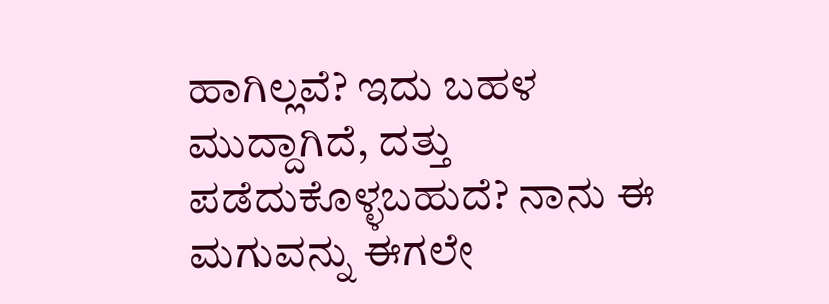ಹಾಗಿಲ್ಲವೆ? ಇದು ಬಹಳ ಮುದ್ದಾಗಿದೆ, ದತ್ತು ಪಡೆದುಕೊಳ್ಳಬಹುದೆ? ನಾನು ಈ ಮಗುವನ್ನು ಈಗಲೇ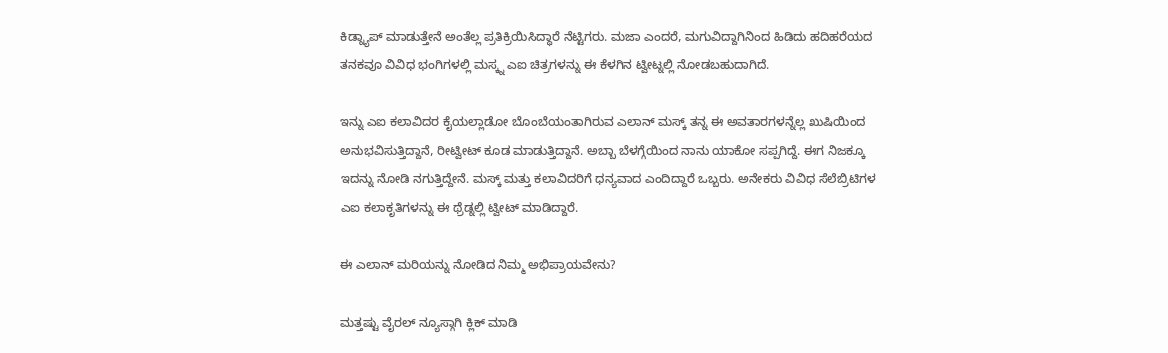ಕಿಡ್ನ್ಯಾಪ್ ಮಾಡುತ್ತೇನೆ ಅಂತೆಲ್ಲ ಪ್ರತಿಕ್ರಿಯಿಸಿದ್ಧಾರೆ ನೆಟ್ಟಿಗರು. ಮಜಾ ಎಂದರೆ, ಮಗುವಿದ್ದಾಗಿನಿಂದ ಹಿಡಿದು ಹದಿಹರೆಯದ ತನಕವೂ ವಿವಿಧ ಭಂಗಿಗಳಲ್ಲಿ ಮಸ್ಕ್ನ ಎಐ ಚಿತ್ರಗಳನ್ನು ಈ ಕೆಳಗಿನ ಟ್ವೀಟ್ನಲ್ಲಿ ನೋಡಬಹುದಾಗಿದೆ.

ಇನ್ನು ಎಐ ಕಲಾವಿದರ ಕೈಯಲ್ಲಾಡೋ ಬೊಂಬೆಯಂತಾಗಿರುವ ಎಲಾನ್ ಮಸ್ಕ್ ತನ್ನ ಈ ಅವತಾರಗಳನ್ನೆಲ್ಲ ಖುಷಿಯಿಂದ ಅನುಭವಿಸುತ್ತಿದ್ದಾನೆ, ರೀಟ್ವೀಟ್ ಕೂಡ ಮಾಡುತ್ತಿದ್ದಾನೆ. ಅಬ್ಬಾ ಬೆಳಗ್ಗೆಯಿಂದ ನಾನು ಯಾಕೋ ಸಪ್ಪಗಿದ್ದೆ. ಈಗ ನಿಜಕ್ಕೂ ಇದನ್ನು ನೋಡಿ ನಗುತ್ತಿದ್ದೇನೆ. ಮಸ್ಕ್ ಮತ್ತು ಕಲಾವಿದರಿಗೆ ಧನ್ಯವಾದ ಎಂದಿದ್ದಾರೆ ಒಬ್ಬರು. ಅನೇಕರು ವಿವಿಧ ಸೆಲೆಬ್ರಿಟಿಗಳ ಎಐ ಕಲಾಕೃತಿಗಳನ್ನು ಈ ಥ್ರೆಡ್ನಲ್ಲಿ ಟ್ವೀಟ್ ಮಾಡಿದ್ದಾರೆ.

ಈ ಎಲಾನ್ ಮರಿಯನ್ನು ನೋಡಿದ ನಿಮ್ಮ ಅಭಿಪ್ರಾಯವೇನು?

ಮತ್ತಷ್ಟು ವೈರಲ್ ನ್ಯೂಸ್ಗಾಗಿ ಕ್ಲಿಕ್ ಮಾಡಿ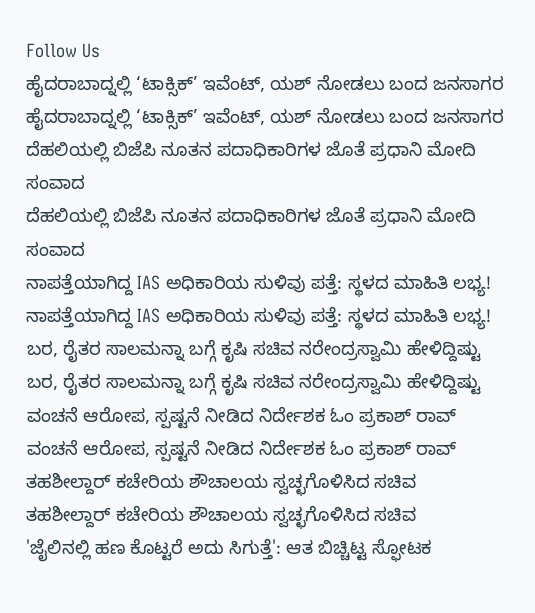Follow Us
ಹೈದರಾಬಾದ್ನಲ್ಲಿ ‘ಟಾಕ್ಸಿಕ್’ ಇವೆಂಟ್, ಯಶ್ ನೋಡಲು ಬಂದ ಜನಸಾಗರ
ಹೈದರಾಬಾದ್ನಲ್ಲಿ ‘ಟಾಕ್ಸಿಕ್’ ಇವೆಂಟ್, ಯಶ್ ನೋಡಲು ಬಂದ ಜನಸಾಗರ
ದೆಹಲಿಯಲ್ಲಿ ಬಿಜೆಪಿ ನೂತನ ಪದಾಧಿಕಾರಿಗಳ ಜೊತೆ ಪ್ರಧಾನಿ ಮೋದಿ ಸಂವಾದ
ದೆಹಲಿಯಲ್ಲಿ ಬಿಜೆಪಿ ನೂತನ ಪದಾಧಿಕಾರಿಗಳ ಜೊತೆ ಪ್ರಧಾನಿ ಮೋದಿ ಸಂವಾದ
ನಾಪತ್ತೆಯಾಗಿದ್ದ IAS ಅಧಿಕಾರಿಯ ಸುಳಿವು ಪತ್ತೆ: ಸ್ಥಳದ ಮಾಹಿತಿ ಲಭ್ಯ!
ನಾಪತ್ತೆಯಾಗಿದ್ದ IAS ಅಧಿಕಾರಿಯ ಸುಳಿವು ಪತ್ತೆ: ಸ್ಥಳದ ಮಾಹಿತಿ ಲಭ್ಯ!
ಬರ, ರೈತರ ಸಾಲಮನ್ನಾ ಬಗ್ಗೆ ಕೃಷಿ ಸಚಿವ ನರೇಂದ್ರಸ್ವಾಮಿ ಹೇಳಿದ್ದಿಷ್ಟು
ಬರ, ರೈತರ ಸಾಲಮನ್ನಾ ಬಗ್ಗೆ ಕೃಷಿ ಸಚಿವ ನರೇಂದ್ರಸ್ವಾಮಿ ಹೇಳಿದ್ದಿಷ್ಟು
ವಂಚನೆ ಆರೋಪ, ಸ್ಪಷ್ಟನೆ ನೀಡಿದ ನಿರ್ದೇಶಕ ಓಂ ಪ್ರಕಾಶ್ ರಾವ್
ವಂಚನೆ ಆರೋಪ, ಸ್ಪಷ್ಟನೆ ನೀಡಿದ ನಿರ್ದೇಶಕ ಓಂ ಪ್ರಕಾಶ್ ರಾವ್
ತಹಶೀಲ್ದಾರ್ ಕಚೇರಿಯ ಶೌಚಾಲಯ ಸ್ವಚ್ಛಗೊಳಿಸಿದ ಸಚಿವ
ತಹಶೀಲ್ದಾರ್ ಕಚೇರಿಯ ಶೌಚಾಲಯ ಸ್ವಚ್ಛಗೊಳಿಸಿದ ಸಚಿವ
'ಜೈಲಿನಲ್ಲಿ ಹಣ ಕೊಟ್ಟರೆ ಅದು ಸಿಗುತ್ತೆ': ಆತ ಬಿಚ್ಚಿಟ್ಟ ಸ್ಫೋಟಕ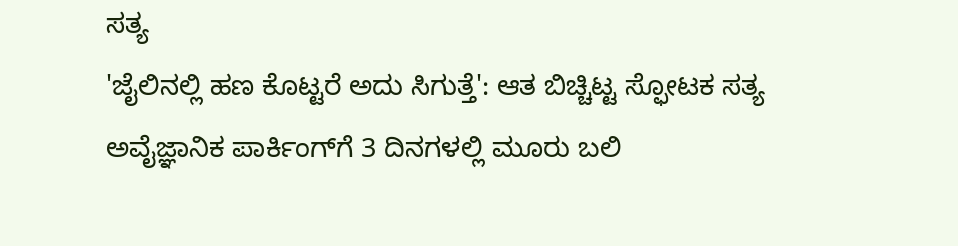ಸತ್ಯ
'ಜೈಲಿನಲ್ಲಿ ಹಣ ಕೊಟ್ಟರೆ ಅದು ಸಿಗುತ್ತೆ': ಆತ ಬಿಚ್ಚಿಟ್ಟ ಸ್ಫೋಟಕ ಸತ್ಯ
ಅವೈಜ್ಞಾನಿಕ ಪಾರ್ಕಿಂಗ್‌ಗೆ 3 ದಿನಗಳಲ್ಲಿ ಮೂರು ಬಲಿ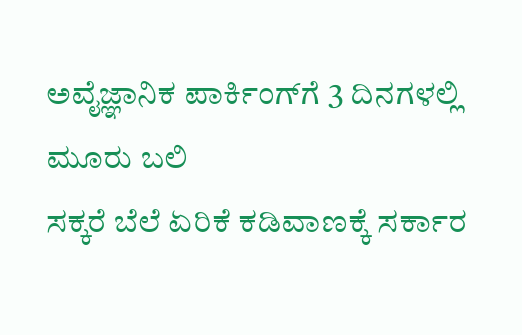ಅವೈಜ್ಞಾನಿಕ ಪಾರ್ಕಿಂಗ್‌ಗೆ 3 ದಿನಗಳಲ್ಲಿ ಮೂರು ಬಲಿ
ಸಕ್ಕರೆ ಬೆಲೆ ಏರಿಕೆ ಕಡಿವಾಣಕ್ಕೆ ಸರ್ಕಾರ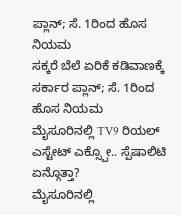ಪ್ಲಾನ್; ಸೆ. 1ರಿಂದ ಹೊಸ ನಿಯಮ
ಸಕ್ಕರೆ ಬೆಲೆ ಏರಿಕೆ ಕಡಿವಾಣಕ್ಕೆ ಸರ್ಕಾರ ಪ್ಲಾನ್; ಸೆ. 1ರಿಂದ ಹೊಸ ನಿಯಮ
ಮೈಸೂರಿನಲ್ಲಿ TV9 ರಿಯಲ್ ಎಸ್ಟೇಟ್ ಎಕ್ಸ್ಪೋ.. ಸ್ಪೆಷಾಲಿಟಿ ಏನ್ಗೊತ್ತಾ?
ಮೈಸೂರಿನಲ್ಲಿ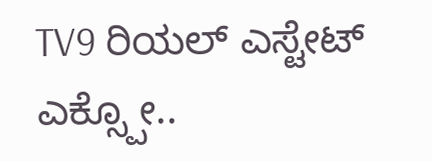TV9 ರಿಯಲ್ ಎಸ್ಟೇಟ್ ಎಕ್ಸ್ಪೋ..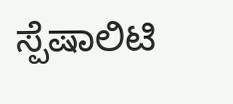ಸ್ಪೆಷಾಲಿಟಿ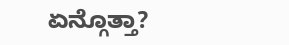ಏನ್ಗೊತ್ತಾ?